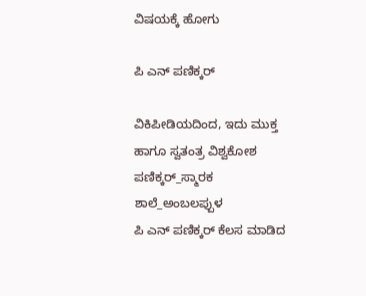ವಿಷಯಕ್ಕೆ ಹೋಗು

ಪಿ ಎನ್ ಪಣಿಕ್ಕರ್

ವಿಕಿಪೀಡಿಯದಿಂದ, ಇದು ಮುಕ್ತ ಹಾಗೂ ಸ್ವತಂತ್ರ ವಿಶ್ವಕೋಶ
ಪಣಿಕ್ಕರ್_ಸ್ಮಾರಕ ಶಾಲೆ_ಅಂಬಲಪ್ಪುಳ
ಪಿ ಎನ್ ಪಣಿಕ್ಕರ್ ಕೆಲಸ ಮಾಡಿದ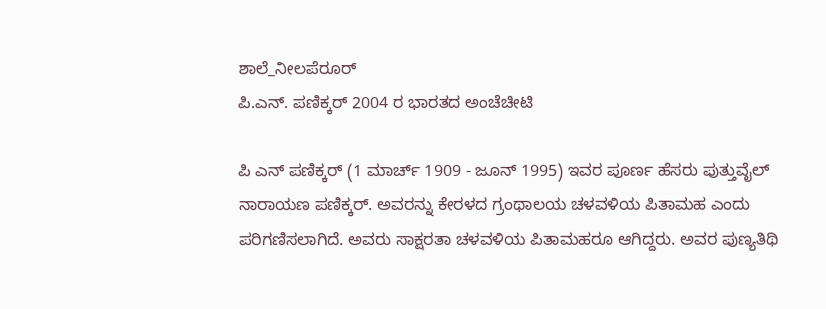ಶಾಲೆ_ನೀಲಪೆರೂರ್
ಪಿ.ಎನ್. ಪಣಿಕ್ಕರ್ 2004 ರ ಭಾರತದ ಅಂಚೆಚೀಟಿ

ಪಿ ಎನ್ ಪಣಿಕ್ಕರ್ (1 ಮಾರ್ಚ್ 1909 - ಜೂನ್ 1995) ಇವರ ಪೂರ್ಣ ಹೆಸರು ಪುತ್ತುವೈಲ್ ನಾರಾಯಣ ಪಣಿಕ್ಕರ್. ಅವರನ್ನು ಕೇರಳದ ಗ್ರಂಥಾಲಯ ಚಳವಳಿಯ ಪಿತಾಮಹ ಎಂದು ಪರಿಗಣಿಸಲಾಗಿದೆ. ಅವರು ಸಾಕ್ಷರತಾ ಚಳವಳಿಯ ಪಿತಾಮಹರೂ ಆಗಿದ್ದರು. ಅವರ ಪುಣ್ಯತಿಥಿ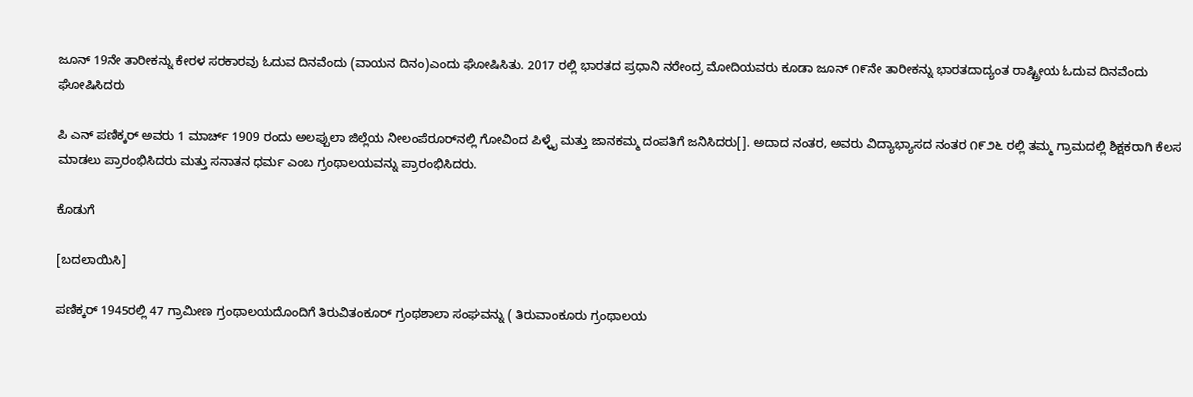ಜೂನ್ 19ನೇ ತಾರೀಕನ್ನು ಕೇರಳ ಸರಕಾರವು ಓದುವ ದಿನವೆಂದು (ವಾಯನ ದಿನಂ)ಎಂದು ಘೋಷಿಸಿತು. 2017 ರಲ್ಲಿ ಭಾರತದ ಪ್ರಧಾನಿ ನರೇಂದ್ರ ಮೋದಿಯವರು ಕೂಡಾ ಜೂನ್ ೧೯ನೇ ತಾರೀಕನ್ನು ಭಾರತದಾದ್ಯಂತ ರಾಷ್ಟ್ರೀಯ ಓದುವ ದಿನವೆಂದು ಘೋಷಿಸಿದರು

ಪಿ ಎನ್ ಪಣಿಕ್ಕರ್ ಅವರು 1 ಮಾರ್ಚ್ 1909 ರಂದು ಅಲಪ್ಪುಲಾ ಜಿಲ್ಲೆಯ ನೀಲಂಪೆರೂರ್‌ನಲ್ಲಿ ಗೋವಿಂದ ಪಿಳ್ಳೈ ಮತ್ತು ಜಾನಕಮ್ಮ ದಂಪತಿಗೆ ಜನಿಸಿದರು[]. ಅದಾದ ನಂತರ, ಅವರು ವಿದ್ಯಾಭ್ಯಾಸದ ನಂತರ ೧೯೨೬ ರಲ್ಲಿ ತಮ್ಮ ಗ್ರಾಮದಲ್ಲಿ ಶಿಕ್ಷಕರಾಗಿ ಕೆಲಸ ಮಾಡಲು ಪ್ರಾರಂಭಿಸಿದರು ಮತ್ತು ಸನಾತನ ಧರ್ಮ ಎಂಬ ಗ್ರಂಥಾಲಯವನ್ನು ಪ್ರಾರಂಭಿಸಿದರು.

ಕೊಡುಗೆ

[ಬದಲಾಯಿಸಿ]

ಪಣಿಕ್ಕರ್ 1945ರಲ್ಲಿ 47 ಗ್ರಾಮೀಣ ಗ್ರಂಥಾಲಯದೊಂದಿಗೆ ತಿರುವಿತಂಕೂರ್ ಗ್ರಂಥಶಾಲಾ ಸಂಘವನ್ನು ( ತಿರುವಾಂಕೂರು ಗ್ರಂಥಾಲಯ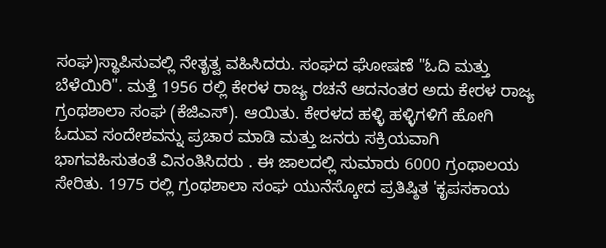ಸಂಘ)ಸ್ಥಾಪಿಸುವಲ್ಲಿ ನೇತೃತ್ವ ವಹಿಸಿದರು. ಸಂಘದ ಘೋಷಣೆ "ಓದಿ ಮತ್ತು ಬೆಳೆಯಿರಿ". ಮತ್ತೆ 1956 ರಲ್ಲಿ ಕೇರಳ ರಾಜ್ಯ ರಚನೆ ಆದನಂತರ ಅದು ಕೇರಳ ರಾಜ್ಯ ಗ್ರಂಥಶಾಲಾ ಸಂಘ (ಕೆಜಿಎಸ್). ಆಯಿತು. ಕೇರಳದ ಹಳ್ಳಿ ಹಳ್ಳಿಗಳಿಗೆ ಹೋಗಿ ಓದುವ ಸಂದೇಶವನ್ನು ಪ್ರಚಾರ ಮಾಡಿ ಮತ್ತು ಜನರು ಸಕ್ರಿಯವಾಗಿ ಭಾಗವಹಿಸುತಂತೆ ವಿನಂತಿಸಿದರು . ಈ ಜಾಲದಲ್ಲಿ ಸುಮಾರು 6000 ಗ್ರಂಥಾಲಯ ಸೇರಿತು. 1975 ರಲ್ಲಿ ಗ್ರಂಥಶಾಲಾ ಸಂಘ ಯುನೆಸ್ಕೋದ ಪ್ರತಿಷ್ಠಿತ 'ಕೃಪಸಕಾಯ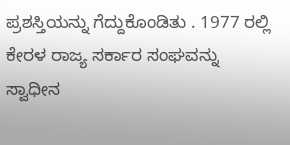ಪ್ರಶಸ್ತಿಯನ್ನು ಗೆದ್ದುಕೊಂಡಿತು . 1977 ರಲ್ಲಿ ಕೇರಳ ರಾಜ್ಯ ಸರ್ಕಾರ ಸಂಘವನ್ನು ಸ್ವಾಧೀನ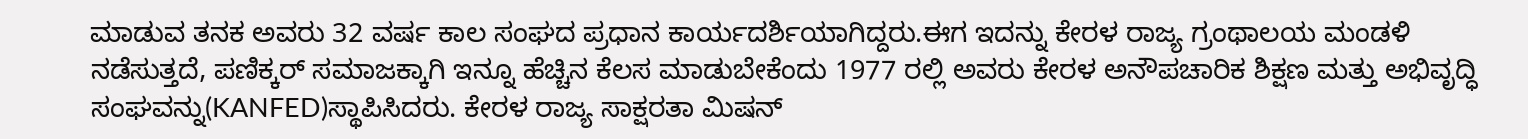ಮಾಡುವ ತನಕ ಅವರು 32 ವರ್ಷ ಕಾಲ ಸಂಘದ ಪ್ರಧಾನ ಕಾರ್ಯದರ್ಶಿಯಾಗಿದ್ದರು.ಈಗ ಇದನ್ನು ಕೇರಳ ರಾಜ್ಯ ಗ್ರಂಥಾಲಯ ಮಂಡಳಿ ನಡೆಸುತ್ತದೆ, ಪಣಿಕ್ಕರ್ ಸಮಾಜಕ್ಕಾಗಿ ಇನ್ನೂ ಹೆಚ್ಚಿನ ಕೆಲಸ ಮಾಡುಬೇಕೆಂದು 1977 ರಲ್ಲಿ ಅವರು ಕೇರಳ ಅನೌಪಚಾರಿಕ ಶಿಕ್ಷಣ ಮತ್ತು ಅಭಿವೃದ್ಧಿ ಸಂಘವನ್ನು(KANFED)ಸ್ಥಾಪಿಸಿದರು. ಕೇರಳ ರಾಜ್ಯ ಸಾಕ್ಷರತಾ ಮಿಷನ್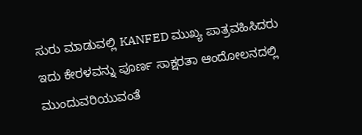ಸುರು ಮಾಡುವಲ್ಲಿ KANFED ಮುಖ್ಯ ಪಾತ್ರವಹಿಸಿದರು ಇದು ಕೇರಳವನ್ನು ಪೂರ್ಣ ಸಾಕ್ಷರತಾ ಆಂದೋಲನದಲ್ಲಿ ಮುಂದುವರಿಯುವಂತೆ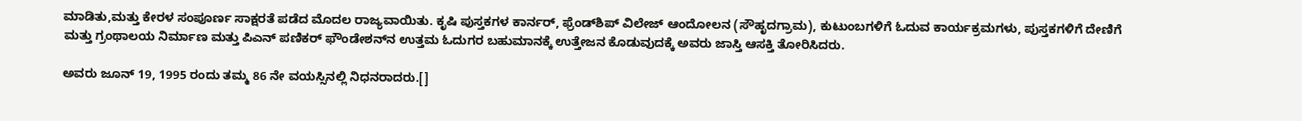ಮಾಡಿತು,ಮತ್ತು ಕೇರಳ ಸಂಪೂರ್ಣ ಸಾಕ್ಷರತೆ ಪಡೆದ ಮೊದಲ ರಾಜ್ಯವಾಯಿತು. ಕೃಷಿ ಪುಸ್ತಕಗಳ ಕಾರ್ನರ್, ಫ್ರೆಂಡ್‌ಶಿಪ್ ವಿಲೇಜ್ ಆಂದೋಲನ (ಸೌಹೃದಗ್ರಾಮ), ಕುಟುಂಬಗಳಿಗೆ ಓದುವ ಕಾರ್ಯಕ್ರಮಗಳು, ಪುಸ್ತಕಗಳಿಗೆ ದೇಣಿಗೆ ಮತ್ತು ಗ್ರಂಥಾಲಯ ನಿರ್ಮಾಣ ಮತ್ತು ಪಿಎನ್ ಪಣಿಕರ್ ಫೌಂಡೇಶನ್‌‌ನ ಉತ್ತಮ ಓದುಗರ ಬಹುಮಾನಕ್ಕೆ ಉತ್ತೇಜನ ಕೊಡುವುದಕ್ಕೆ ಅವರು ಜಾಸ್ತಿ ಆಸಕ್ತಿ ತೋರಿಸಿದರು.

ಅವರು ಜೂನ್ 19, 1995 ರಂದು ತಮ್ಮ 86 ನೇ ವಯಸ್ಸಿನಲ್ಲಿ ನಿಧನರಾದರು.[]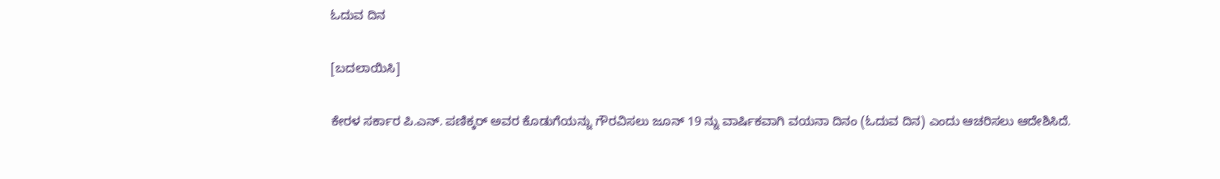ಓದುವ ದಿನ

[ಬದಲಾಯಿಸಿ]

ಕೇರಳ ಸರ್ಕಾರ ಪಿ.ಎನ್. ಪಣಿಕ್ಕರ್ ಅವರ ಕೊಡುಗೆಯನ್ನು ಗೌರವಿಸಲು ಜೂನ್ 19 ನ್ನು ವಾರ್ಷಿಕವಾಗಿ ವಯನಾ ದಿನಂ (ಓದುವ ದಿನ) ಎಂದು ಆಚರಿಸಲು ಆದೇಶಿಸಿದೆ.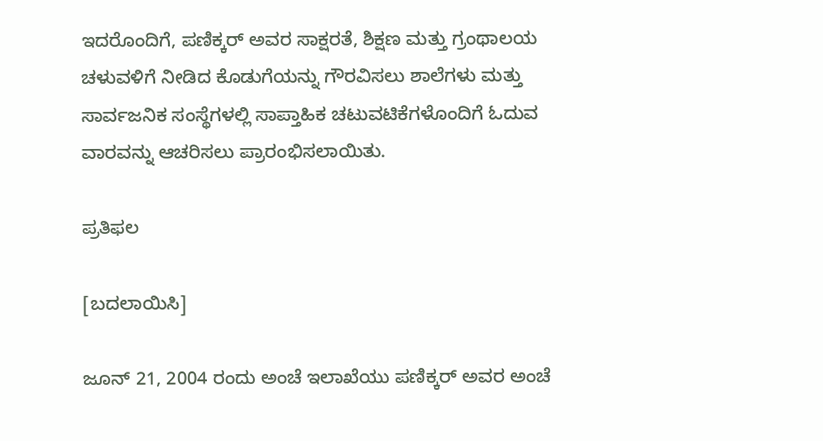ಇದರೊಂದಿಗೆ, ಪಣಿಕ್ಕರ್ ಅವರ ಸಾಕ್ಷರತೆ, ಶಿಕ್ಷಣ ಮತ್ತು ಗ್ರಂಥಾಲಯ ಚಳುವಳಿಗೆ ನೀಡಿದ ಕೊಡುಗೆಯನ್ನು ಗೌರವಿಸಲು ಶಾಲೆಗಳು ಮತ್ತು ಸಾರ್ವಜನಿಕ ಸಂಸ್ಥೆಗಳಲ್ಲಿ ಸಾಪ್ತಾಹಿಕ ಚಟುವಟಿಕೆಗಳೊಂದಿಗೆ ಓದುವ ವಾರವನ್ನು ಆಚರಿಸಲು ಪ್ರಾರಂಭಿಸಲಾಯಿತು.

ಪ್ರತಿಫಲ

[ಬದಲಾಯಿಸಿ]

ಜೂನ್ 21, 2004 ರಂದು ಅಂಚೆ ಇಲಾಖೆಯು ಪಣಿಕ್ಕರ್ ಅವರ ಅಂಚೆ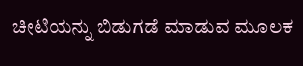ಚೀಟಿಯನ್ನು ಬಿಡುಗಡೆ ಮಾಡುವ ಮೂಲಕ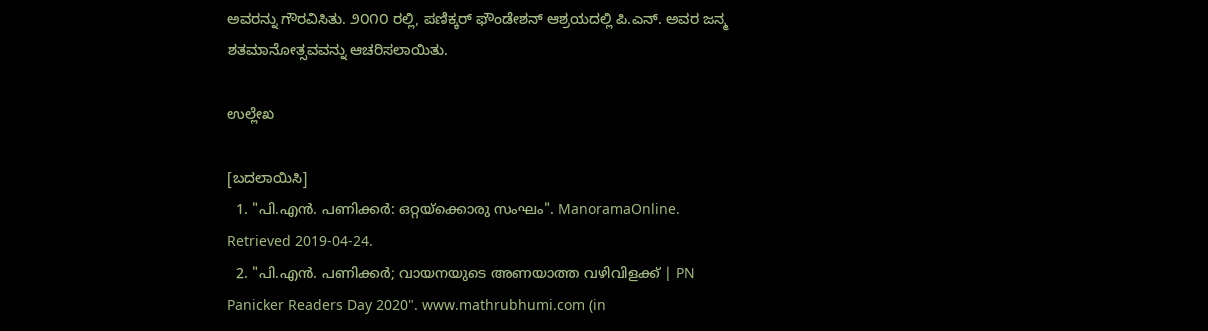ಅವರನ್ನು ಗೌರವಿಸಿತು. ೨೦೧೦ ರಲ್ಲಿ, ಪಣಿಕ್ಕರ್ ಫೌಂಡೇಶನ್ ಆಶ್ರಯದಲ್ಲಿ ಪಿ.ಎನ್. ಅವರ ಜನ್ಮ ಶತಮಾನೋತ್ಸವವನ್ನು ಆಚರಿಸಲಾಯಿತು.

ಉಲ್ಲೇಖ

[ಬದಲಾಯಿಸಿ]
  1. "പി.എൻ. പണിക്കർ: ഒറ്റയ്ക്കൊരു സംഘം". ManoramaOnline. Retrieved 2019-04-24.
  2. "പി.എന്‍. പണിക്കര്‍; വായനയുടെ അണയാത്ത വഴിവിളക്ക് | PN Panicker Readers Day 2020". www.mathrubhumi.com (in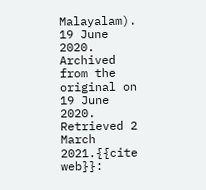Malayalam). 19 June 2020. Archived from the original on 19 June 2020. Retrieved 2 March 2021.{{cite web}}: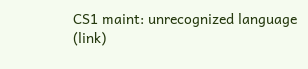CS1 maint: unrecognized language (link)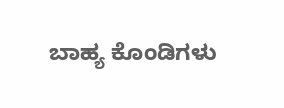ಬಾಹ್ಯ ಕೊಂಡಿಗಳು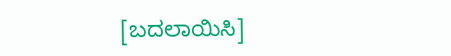[ಬದಲಾಯಿಸಿ]